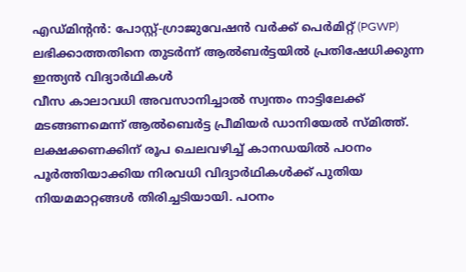എഡ്മിന്റൻ: പോസ്റ്റ്-ഗ്രാജുവേഷൻ വർക്ക് പെർമിറ്റ് (PGWP) ലഭിക്കാത്തതിനെ തുടർന്ന് ആൽബർട്ടയിൽ പ്രതിഷേധിക്കുന്ന ഇന്ത്യൻ വിദ്യാർഥികൾ
വീസ കാലാവധി അവസാനിച്ചാൽ സ്വന്തം നാട്ടിലേക്ക് മടങ്ങണമെന്ന് ആൽബെർട്ട പ്രീമിയർ ഡാനിയേൽ സ്മിത്ത്. ലക്ഷക്കണക്കിന് രൂപ ചെലവഴിച്ച് കാനഡയിൽ പഠനം പൂർത്തിയാക്കിയ നിരവധി വിദ്യാർഥികൾക്ക് പുതിയ നിയമമാറ്റങ്ങൾ തിരിച്ചടിയായി. പഠനം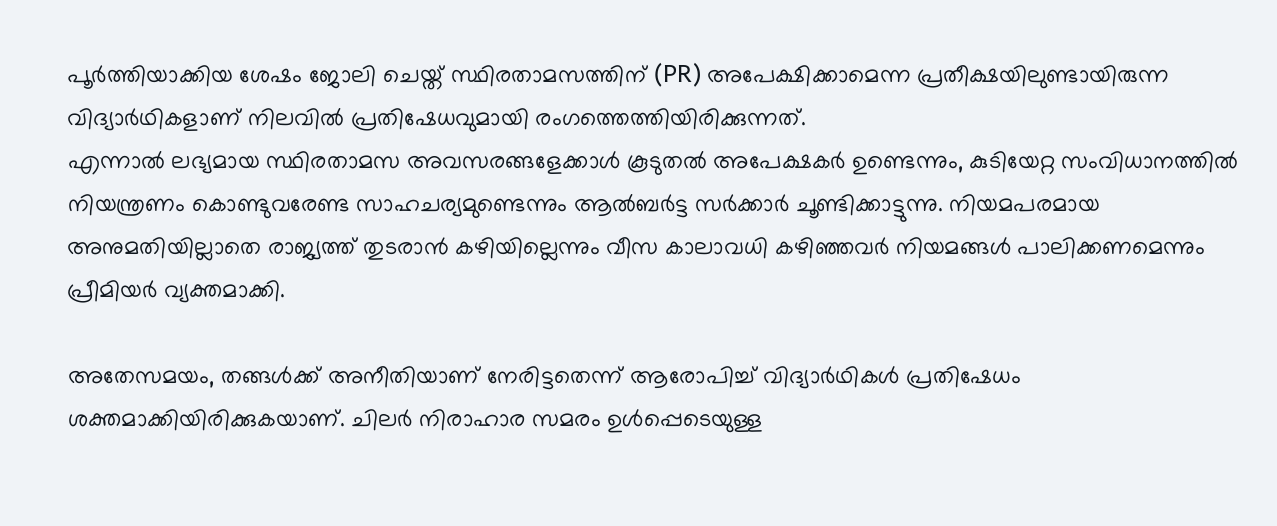പൂർത്തിയാക്കിയ ശേഷം ജോലി ചെയ്ത് സ്ഥിരതാമസത്തിന് (PR) അപേക്ഷിക്കാമെന്ന പ്രതീക്ഷയിലുണ്ടായിരുന്ന വിദ്യാർഥികളാണ് നിലവിൽ പ്രതിഷേധവുമായി രംഗത്തെത്തിയിരിക്കുന്നത്.
എന്നാൽ ലഭ്യമായ സ്ഥിരതാമസ അവസരങ്ങളേക്കാൾ കൂടുതൽ അപേക്ഷകർ ഉണ്ടെന്നും, കുടിയേറ്റ സംവിധാനത്തിൽ നിയന്ത്രണം കൊണ്ടുവരേണ്ട സാഹചര്യമുണ്ടെന്നും ആൽബർട്ട സർക്കാർ ചൂണ്ടിക്കാട്ടുന്നു. നിയമപരമായ അനുമതിയില്ലാതെ രാജ്യത്ത് തുടരാൻ കഴിയില്ലെന്നും വീസ കാലാവധി കഴിഞ്ഞവർ നിയമങ്ങൾ പാലിക്കണമെന്നും പ്രീമിയർ വ്യക്തമാക്കി.

അതേസമയം, തങ്ങൾക്ക് അനീതിയാണ് നേരിട്ടതെന്ന് ആരോപിച്ച് വിദ്യാർഥികൾ പ്രതിഷേധം ശക്തമാക്കിയിരിക്കുകയാണ്. ചിലർ നിരാഹാര സമരം ഉൾപ്പെടെയുള്ള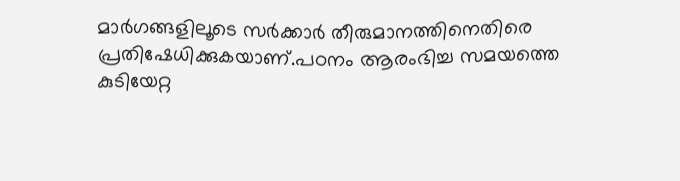മാർഗങ്ങളിലൂടെ സർക്കാർ തീരുമാനത്തിനെതിരെ പ്രതിഷേധിക്കുകയാണ്.പഠനം ആരംഭിച്ച സമയത്തെ കുടിയേറ്റ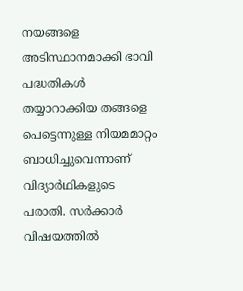നയങ്ങളെ അടിസ്ഥാനമാക്കി ഭാവി പദ്ധതികൾ തയ്യാറാക്കിയ തങ്ങളെ പെട്ടെന്നുള്ള നിയമമാറ്റം ബാധിച്ചുവെന്നാണ് വിദ്യാർഥികളുടെ പരാതി. സർക്കാർ വിഷയത്തിൽ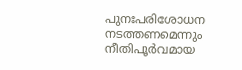പുനഃപരിശോധന നടത്തണമെന്നും നീതിപൂർവമായ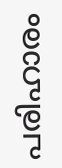പരിഹാരം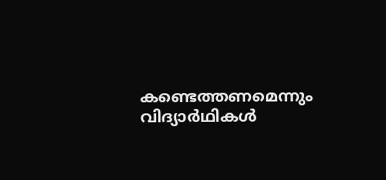കണ്ടെത്തണമെന്നും വിദ്യാർഥികൾ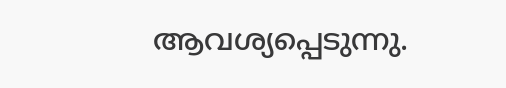ആവശ്യപ്പെടുന്നു.